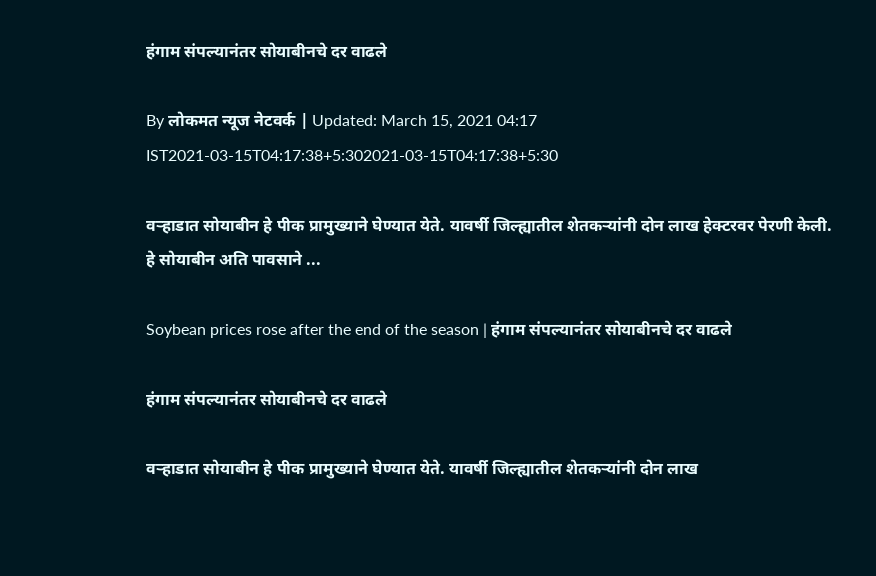हंगाम संपल्यानंतर सोयाबीनचे दर वाढले

By लोकमत न्यूज नेटवर्क | Updated: March 15, 2021 04:17 IST2021-03-15T04:17:38+5:302021-03-15T04:17:38+5:30

वऱ्हाडात सोयाबीन हे पीक प्रामुख्याने घेण्यात येते. यावर्षी जिल्ह्यातील शेतकऱ्यांनी दोन लाख हेक्टरवर पेरणी केली. हे सोयाबीन अति पावसाने ...

Soybean prices rose after the end of the season | हंगाम संपल्यानंतर सोयाबीनचे दर वाढले

हंगाम संपल्यानंतर सोयाबीनचे दर वाढले

वऱ्हाडात सोयाबीन हे पीक प्रामुख्याने घेण्यात येते. यावर्षी जिल्ह्यातील शेतकऱ्यांनी दोन लाख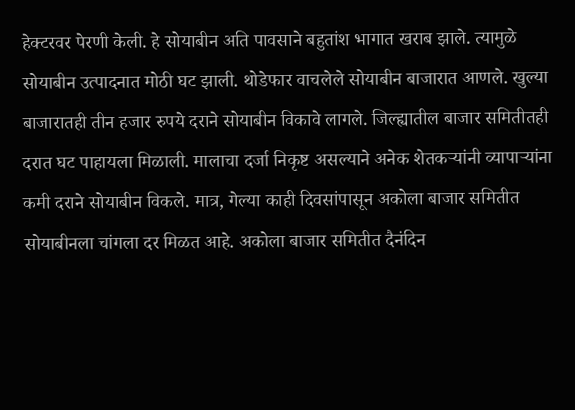हेक्टरवर पेरणी केली. हे सोयाबीन अति पावसाने बहुतांश भागात खराब झाले. त्यामुळे सोयाबीन उत्पादनात मोठी घट झाली. थोडेफार वाचलेले सोयाबीन बाजारात आणले. खुल्या बाजारातही तीन हजार रुपये दराने सोयाबीन विकावे लागले. जिल्ह्यातील बाजार समितीतही दरात घट पाहायला मिळाली. मालाचा दर्जा निकृष्ट असल्याने अनेक शेतकऱ्यांनी व्यापाऱ्यांना कमी दराने सोयाबीन विकले. मात्र, गेल्या काही दिवसांपासून अकोला बाजार समितीत सोयाबीनला चांगला दर मिळत आहे. अकोला बाजार समितीत दैनंदिन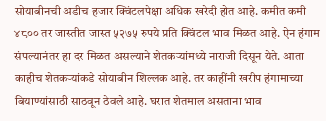सोयाबीनची अडीच हजार क्विंटलपेक्षा अधिक खरेदी होत आहे. कमीत कमी ४८०० तर जास्तीत जास्त ५२७५ रुपये प्रति क्विंटल भाव मिळत आहे. ऐन हंगाम संपल्यानंतर हा दर मिळत असल्याने शेतकऱ्यांमध्ये नाराजी दिसून येते. आता काहीच शेतकऱ्यांकडे सोयाबीन शिल्लक आहे. तर काहींनी खरीप हंगामाच्या बियाण्यांसाठी साठवून ठेवले आहे. घरात शेतमाल असताना भाव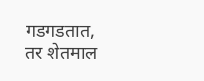गडगडतात, तर शेतमाल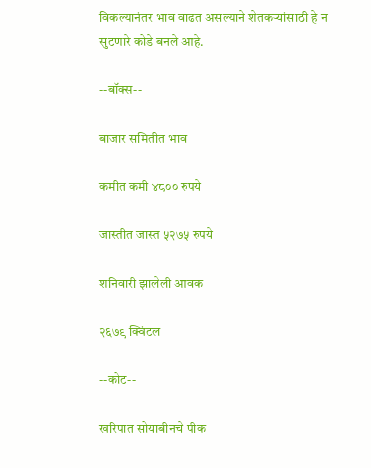विकल्यानंतर भाव वाढत असल्याने शेतकऱ्यांसाठी हे न सुटणारे कोडे बनले आहे.

--बॉक्स--

बाजार समितीत भाव

कमीत कमी ४८०० रुपये

जास्तीत जास्त ५२७५ रुपये

शनिवारी झालेली आवक

२६७९ क्विंटल

--कोट--

खरिपात सोयाबीनचे पीक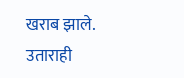खराब झाले. उताराही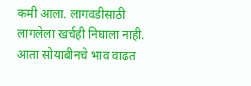कमी आला. लागवडीसाठी लागलेला खर्चही निघाला नाही. आता सोयाबीनचे भाव वाढत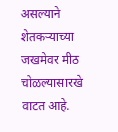असल्याने शेतकऱ्याच्या जखमेवर मीठ चोळल्यासारखे वाटत आहे.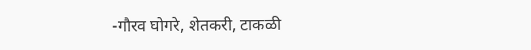-गौरव घोगरे, शेतकरी, टाकळी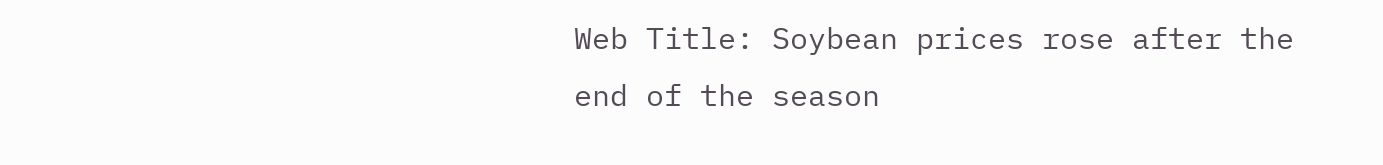Web Title: Soybean prices rose after the end of the season